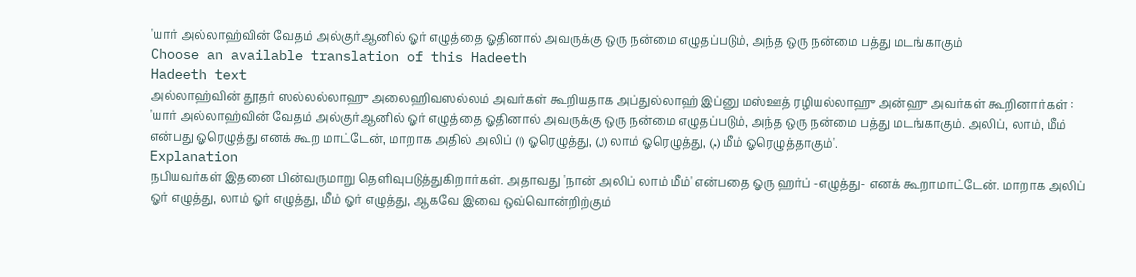'யார் அல்லாஹ்வின் வேதம் அல்குர்ஆனில் ஓர் எழுத்தை ஓதினால் அவருக்கு ஒரு நன்மை எழுதப்படும், அந்த ஒரு நன்மை பத்து மடங்காகும்
Choose an available translation of this Hadeeth
Hadeeth text
அல்லாஹ்வின் தூதர் ஸல்லல்லாஹு அலைஹிவஸல்லம் அவர்கள் கூறியதாக அப்துல்லாஹ் இப்னு மஸ்ஊத் ரழியல்லாஹு அன்ஹு அவர்கள் கூறினார்கள் : 'யார் அல்லாஹ்வின் வேதம் அல்குர்ஆனில் ஓர் எழுத்தை ஓதினால் அவருக்கு ஒரு நன்மை எழுதப்படும், அந்த ஒரு நன்மை பத்து மடங்காகும். அலிப், லாம், மீம் என்பது ஓரெழுத்து எனக் கூற மாட்டேன், மாறாக அதில் அலிப் (ا) ஓரெழுத்து, (ل) லாம் ஓரெழுத்து, (م) மீம் ஓரெழுத்தாகும்'.
Explanation
நபியவர்கள் இதனை பின்வருமாறு தெளிவுபடுத்துகிறார்கள். அதாவது 'நான் அலிப் லாம் மீம்' என்பதை ஓரு ஹர்ப் -எழுத்து- எனக் கூறாமாட்டேன். மாறாக அலிப் ஓர் எழுத்து, லாம் ஓர் எழுத்து, மீம் ஓர் எழுத்து, ஆகவே இவை ஒவ்வொன்றிற்கும்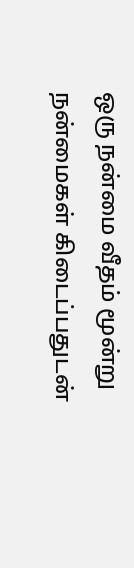ஒரு நன்மை வீதம் மூன்று நன்மைகள் கிடைப்பதுடன்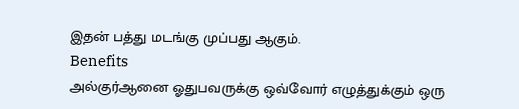இதன் பத்து மடங்கு முப்பது ஆகும்.
Benefits
அல்குர்ஆனை ஓதுபவருக்கு ஒவ்வோர் எழுத்துக்கும் ஒரு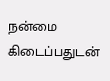நன்மை கிடைப்பதுடன்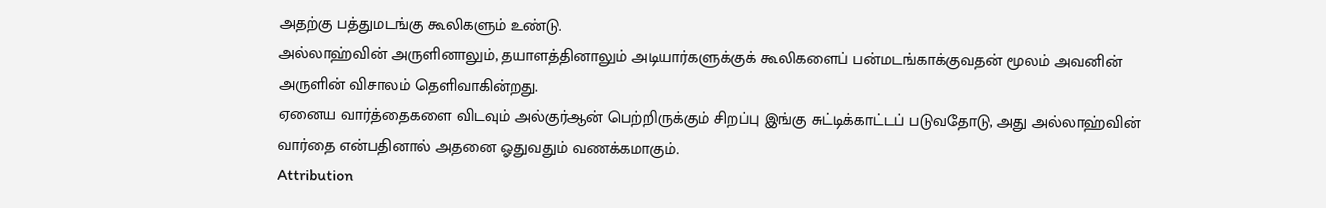அதற்கு பத்துமடங்கு கூலிகளும் உண்டு.
அல்லாஹ்வின் அருளினாலும், தயாளத்தினாலும் அடியார்களுக்குக் கூலிகளைப் பன்மடங்காக்குவதன் மூலம் அவனின் அருளின் விசாலம் தெளிவாகின்றது.
ஏனைய வார்த்தைகளை விடவும் அல்குர்ஆன் பெற்றிருக்கும் சிறப்பு இங்கு சுட்டிக்காட்டப் படுவதோடு, அது அல்லாஹ்வின் வார்தை என்பதினால் அதனை ஓதுவதும் வணக்கமாகும்.
Attribution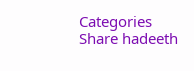Categories
Share hadeeth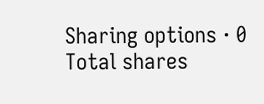Sharing options · 0 Total shares